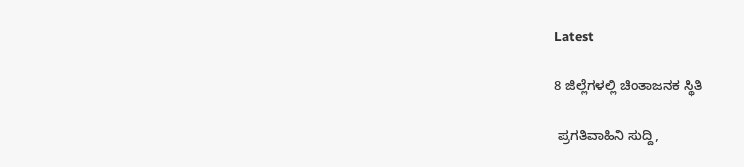Latest

8 ಜಿಲ್ಲೆಗಳಲ್ಲಿ ಚಿಂತಾಜನಕ ಸ್ಥಿತಿ

 ಪ್ರಗತಿವಾಹಿನಿ ಸುದ್ದಿ,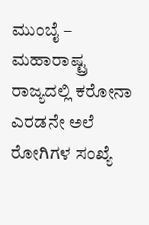ಮುಂಬೈ –  ಮಹಾರಾಷ್ಟ್ರ ರಾಜ್ಯದಲ್ಲಿ ಕರೋನಾ  ಎರಡನೇ ಅಲೆ ರೋಗಿಗಳ ಸಂಖ್ಯೆ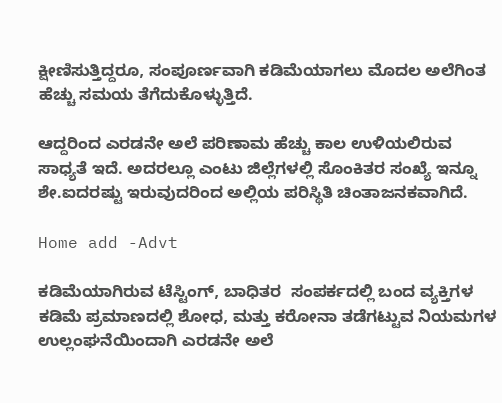ಕ್ಷೀಣಿಸುತ್ತಿದ್ದರೂ, ಸಂಪೂರ್ಣವಾಗಿ ಕಡಿಮೆಯಾಗಲು ಮೊದಲ ಅಲೆಗಿಂತ ಹೆಚ್ಚು ಸಮಯ ತೆಗೆದುಕೊಳ್ಳುತ್ತಿದೆ.

ಆದ್ದರಿಂದ ಎರಡನೇ ಅಲೆ ಪರಿಣಾಮ ಹೆಚ್ಚು ಕಾಲ ಉಳಿಯಲಿರುವ ಸಾಧ್ಯತೆ ಇದೆ. ಅದರಲ್ಲೂ ಎಂಟು ಜಿಲ್ಲೆಗಳಲ್ಲಿ ಸೊಂಕಿತರ ಸಂಖ್ಯೆ ಇನ್ನೂ ಶೇ.ಐದರಷ್ಟು ಇರುವುದರಿಂದ ಅಲ್ಲಿಯ ಪರಿಸ್ಥಿತಿ ಚಿಂತಾಜನಕವಾಗಿದೆ.

Home add -Advt

ಕಡಿಮೆಯಾಗಿರುವ ಟೆಸ್ಟಿಂಗ್, ಬಾಧಿತರ  ಸಂಪರ್ಕದಲ್ಲಿ ಬಂದ ವ್ಯಕ್ತಿಗಳ ಕಡಿಮೆ ಪ್ರಮಾಣದಲ್ಲಿ ಶೋಧ, ಮತ್ತು ಕರೋನಾ ತಡೆಗಟ್ಟುವ ನಿಯಮಗಳ ಉಲ್ಲಂಘನೆಯಿಂದಾಗಿ ಎರಡನೇ ಅಲೆ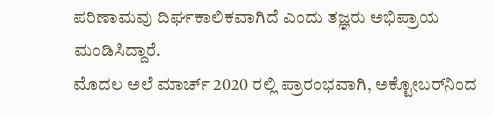ಪರಿಣಾಮವು ದಿರ್ಘಕಾಲಿಕವಾಗಿದೆ ಎಂದು ತಜ್ಞರು ಅಭಿಪ್ರಾಯ ಮಂಡಿಸಿದ್ದಾರೆ.
ಮೊದಲ ಅಲೆ ಮಾರ್ಚ್ 2020 ರಲ್ಲಿ ಪ್ರಾರಂಭವಾಗಿ, ಅಕ್ಟೋಬರ್‌ನಿಂದ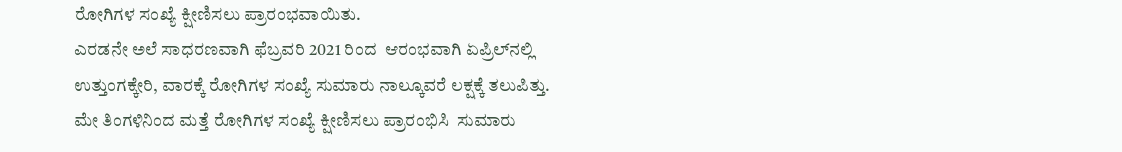ರೋಗಿಗಳ ಸಂಖ್ಯೆ ಕ್ಷೀಣಿಸಲು ಪ್ರಾರಂಭವಾಯಿತು.
ಎರಡನೇ ಅಲೆ ಸಾಧರಣವಾಗಿ ಫೆಬ್ರವರಿ 2021 ರಿಂದ  ಆರಂಭವಾಗಿ ಏಪ್ರಿಲ್‌ನಲ್ಲಿ ಉತ್ತುಂಗಕ್ಕೇರಿ, ವಾರಕ್ಕೆ ರೋಗಿಗಳ ಸಂಖ್ಯೆ ಸುಮಾರು ನಾಲ್ಕೂವರೆ ಲಕ್ಷಕ್ಕೆ ತಲುಪಿತ್ತು. ಮೇ ತಿಂಗಳಿನಿಂದ ಮತ್ತೆ ರೋಗಿಗಳ ಸಂಖ್ಯೆ ಕ್ಷೀಣಿಸಲು ಪ್ರಾರಂಭಿಸಿ  ಸುಮಾರು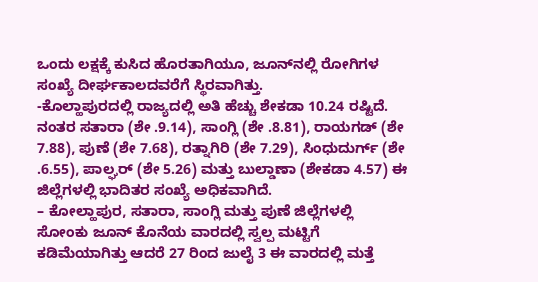ಒಂದು ಲಕ್ಷಕ್ಕೆ ಕುಸಿದ ಹೊರತಾಗಿಯೂ, ಜೂನ್‌ನಲ್ಲಿ ರೋಗಿಗಳ ಸಂಖ್ಯೆ ದೀರ್ಘಕಾಲದವರೆಗೆ ಸ್ಥಿರವಾಗಿತ್ತು.
-ಕೊಲ್ಹಾಪುರದಲ್ಲಿ ರಾಜ್ಯದಲ್ಲಿ ಅತಿ ಹೆಚ್ಚು ಶೇಕಡಾ 10.24 ರಷ್ಟಿದೆ. ನಂತರ ಸತಾರಾ (ಶೇ .9.14), ಸಾಂಗ್ಲಿ (ಶೇ .8.81), ರಾಯಗಡ್ (ಶೇ 7.88), ಪುಣೆ (ಶೇ 7.68), ರತ್ನಾಗಿರಿ (ಶೇ 7.29), ಸಿಂಧುದುರ್ಗ್ (ಶೇ .6.55), ಪಾಲ್ಘರ್ (ಶೇ 5.26) ಮತ್ತು ಬುಲ್ಡಾಣಾ (ಶೇಕಡಾ 4.57) ಈ ಜಿಲ್ಲೆಗಳಲ್ಲಿ ಭಾದಿತರ ಸಂಖ್ಯೆ ಅಧಿಕವಾಗಿದೆ.
– ಕೋಲ್ಹಾಪುರ, ಸತಾರಾ, ಸಾಂಗ್ಲಿ ಮತ್ತು ಪುಣೆ ಜಿಲ್ಲೆಗಳಲ್ಲಿ ಸೋಂಕು ಜೂನ್ ಕೊನೆಯ ವಾರದಲ್ಲಿ ಸ್ವಲ್ಪ ಮಟ್ಟಿಗೆ ಕಡಿಮೆಯಾಗಿತ್ತು ಆದರೆ 27 ರಿಂದ ಜುಲೈ 3 ಈ ವಾರದಲ್ಲಿ ಮತ್ತೆ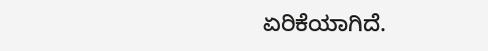ಏರಿಕೆಯಾಗಿದೆ.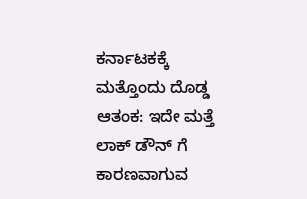ಕರ್ನಾಟಕಕ್ಕೆ ಮತ್ತೊಂದು ದೊಡ್ಡ ಆತಂಕ: ಇದೇ ಮತ್ತೆ ಲಾಕ್ ಡೌನ್ ಗೆ ಕಾರಣವಾಗುವ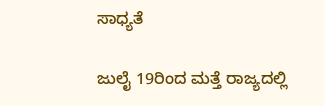ಸಾಧ್ಯತೆ

ಜುಲೈ 19ರಿಂದ ಮತ್ತೆ ರಾಜ್ಯದಲ್ಲಿ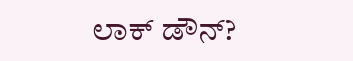ಲಾಕ್ ಡೌನ್?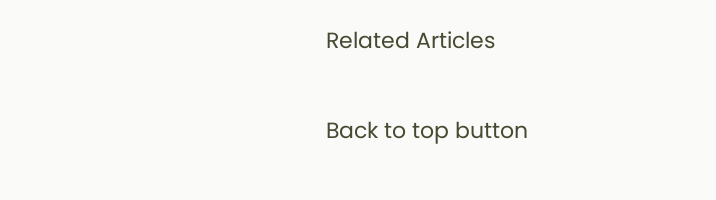Related Articles

Back to top button